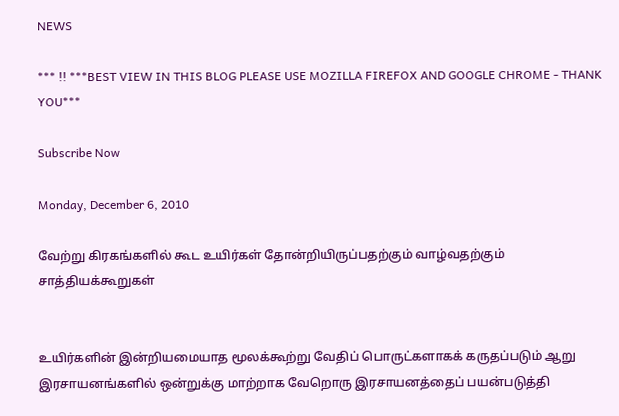NEWS

*** !! ***BEST VIEW IN THIS BLOG PLEASE USE MOZILLA FIREFOX AND GOOGLE CHROME - THANK YOU***

Subscribe Now

Monday, December 6, 2010

வேற்று கிரகங்களில் கூட உயிர்கள் தோன்றியிருப்பதற்கும் வாழ்வதற்கும் சாத்தியக்கூறுகள்


உயிர்களின் இன்றியமையாத மூலக்கூற்று வேதிப் பொருட்களாகக் கருதப்படும் ஆறு இரசாயனங்களில் ஒன்றுக்கு மாற்றாக வேறொரு இரசாயனத்தைப் பயன்படுத்தி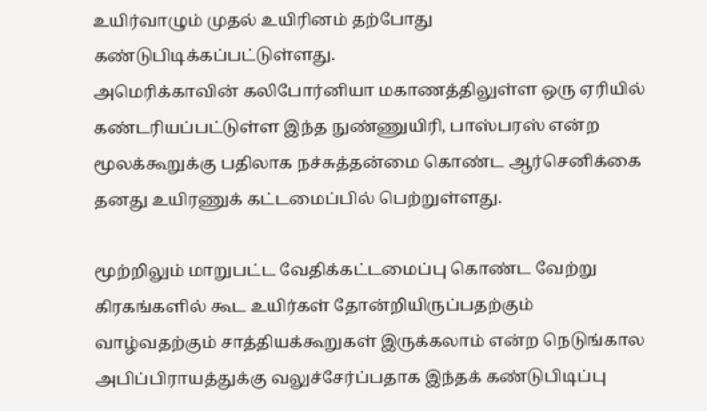உயிர்வாழும் முதல் உயிரினம் தற்போது கண்டுபிடிக்கப்பட்டுள்ளது.
அமெரிக்காவின் கலிபோர்னியா மகாணத்திலுள்ள ஒரு ஏரியில் கண்டரியப்பட்டுள்ள இந்த நுண்ணுயிரி, பாஸ்பரஸ் என்ற மூலக்கூறுக்கு பதிலாக நச்சுத்தன்மை கொண்ட ஆர்செனிக்கை தனது உயிரணுக் கட்டமைப்பில் பெற்றுள்ளது.

மூற்றிலும் மாறுபட்ட வேதிக்கட்டமைப்பு கொண்ட வேற்று கிரகங்களில் கூட உயிர்கள் தோன்றியிருப்பதற்கும் வாழ்வதற்கும் சாத்தியக்கூறுகள் இருக்கலாம் என்ற நெடுங்கால அபிப்பிராயத்துக்கு வலுச்சேர்ப்பதாக இந்தக் கண்டுபிடிப்பு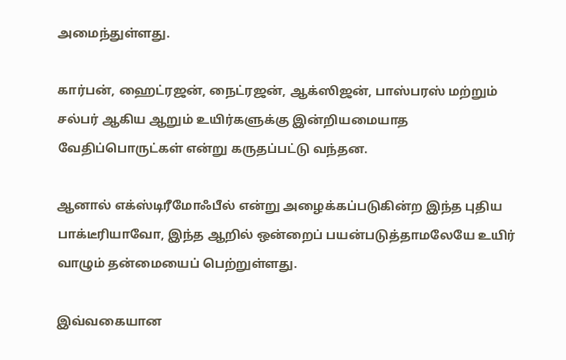அமைந்துள்ளது.

கார்பன், ஹைட்ரஜன், நைட்ரஜன், ஆக்ஸிஜன், பாஸ்பரஸ் மற்றும் சல்பர் ஆகிய ஆறும் உயிர்களுக்கு இன்றியமையாத வேதிப்பொருட்கள் என்று கருதப்பட்டு வந்தன.

ஆனால் எக்ஸ்டிரீமோஃபீல் என்று அழைக்கப்படுகின்ற இந்த புதிய பாக்டீரியாவோ, இந்த ஆறில் ஒன்றைப் பயன்படுத்தாமலேயே உயிர் வாழும் தன்மையைப் பெற்றுள்ளது.

இவ்வகையான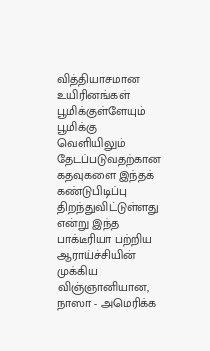வித்தியாசமான உயிரினங்கள் பூமிக்குள்ளேயும் பூமிக்கு வெளியிலும் தேடப்படுவதற்கான கதவுகளை இந்தக் கண்டுபிடிப்பு திறந்துவிட்டுள்ளது என்று இந்த பாக்டீரியா பற்றிய ஆராய்ச்சியின் முக்கிய விஞ்ஞானியான, நாஸா - அமெரிக்க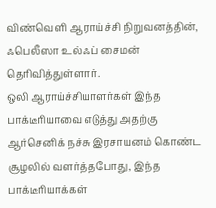விண்வெளி ஆராய்ச்சி நிறுவனத்தின், ஃபெலீஸா உல்ஃப் சைமன் தெரிவித்துள்ளார்.
ஒலி ஆராய்ச்சியாளர்கள் இந்த பாக்டீரியாவை எடுத்து அதற்கு ஆர்செனிக் நச்சு இரசாயனம் கொண்ட சூழலில் வளர்த்தபோது, இந்த பாக்டீரியாக்கள்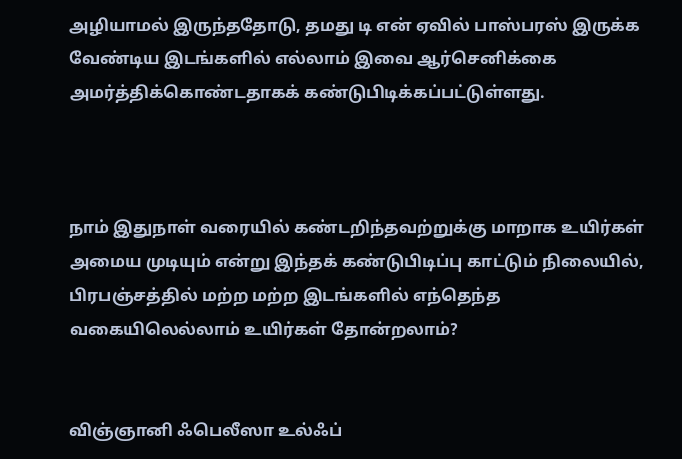அழியாமல் இருந்ததோடு, தமது டி என் ஏவில் பாஸ்பரஸ் இருக்க வேண்டிய இடங்களில் எல்லாம் இவை ஆர்செனிக்கை அமர்த்திக்கொண்டதாகக் கண்டுபிடிக்கப்பட்டுள்ளது.



நாம் இதுநாள் வரையில் கண்டறிந்தவற்றுக்கு மாறாக உயிர்கள் அமைய முடியும் என்று இந்தக் கண்டுபிடிப்பு காட்டும் நிலையில், பிரபஞ்சத்தில் மற்ற மற்ற இடங்களில் எந்தெந்த வகையிலெல்லாம் உயிர்கள் தோன்றலாம்?


விஞ்ஞானி ஃபெலீஸா உல்ஃப்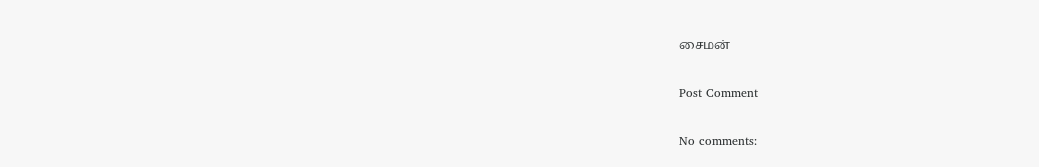சைமன்

Post Comment

No comments: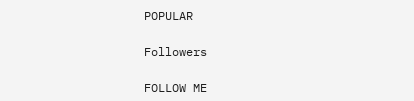POPULAR

Followers

FOLLOW ME